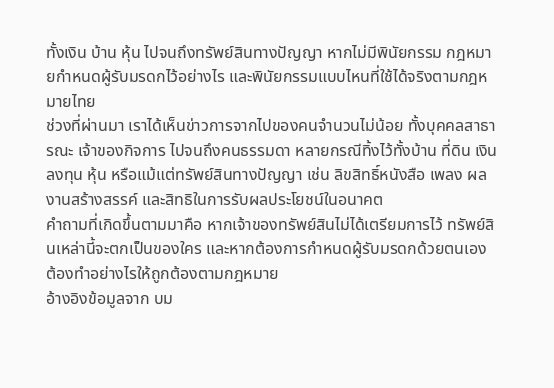ทั้งเงิน บ้าน หุ้น ไปจนถึงทรัพย์สินทางปัญญา หากไม่มีพินัยกรรม กฎหมายกำหนดผู้รับมรดกไว้อย่างไร และพินัยกรรมแบบไหนที่ใช้ได้จริงตามกฎหมายไทย
ช่วงที่ผ่านมา เราได้เห็นข่าวการจากไปของคนจำนวนไม่น้อย ทั้งบุคคลสาธารณะ เจ้าของกิจการ ไปจนถึงคนธรรมดา หลายกรณีทิ้งไว้ทั้งบ้าน ที่ดิน เงินลงทุน หุ้น หรือแม้แต่ทรัพย์สินทางปัญญา เช่น ลิขสิทธิ์หนังสือ เพลง ผลงานสร้างสรรค์ และสิทธิในการรับผลประโยชน์ในอนาคต
คำถามที่เกิดขึ้นตามมาคือ หากเจ้าของทรัพย์สินไม่ได้เตรียมการไว้ ทรัพย์สินเหล่านี้จะตกเป็นของใคร และหากต้องการกำหนดผู้รับมรดกด้วยตนเอง ต้องทำอย่างไรให้ถูกต้องตามกฎหมาย
อ้างอิงข้อมูลจาก บม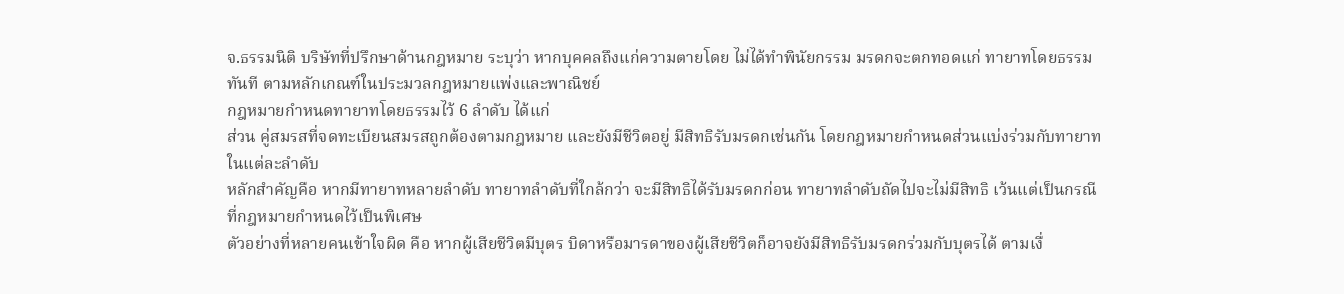จ.ธรรมนิติ บริษัทที่ปรึกษาด้านกฎหมาย ระบุว่า หากบุคคลถึงแก่ความตายโดย ไม่ได้ทำพินัยกรรม มรดกจะตกทอดแก่ ทายาทโดยธรรม ทันที ตามหลักเกณฑ์ในประมวลกฎหมายแพ่งและพาณิชย์
กฎหมายกำหนดทายาทโดยธรรมไว้ 6 ลำดับ ได้แก่
ส่วน คู่สมรสที่จดทะเบียนสมรสถูกต้องตามกฎหมาย และยังมีชีวิตอยู่ มีสิทธิรับมรดกเช่นกัน โดยกฎหมายกำหนดส่วนแบ่งร่วมกับทายาทในแต่ละลำดับ
หลักสำคัญคือ หากมีทายาทหลายลำดับ ทายาทลำดับที่ใกล้กว่า จะมีสิทธิได้รับมรดกก่อน ทายาทลำดับถัดไปจะไม่มีสิทธิ เว้นแต่เป็นกรณีที่กฎหมายกำหนดไว้เป็นพิเศษ
ตัวอย่างที่หลายคนเข้าใจผิด คือ หากผู้เสียชีวิตมีบุตร บิดาหรือมารดาของผู้เสียชีวิตก็อาจยังมีสิทธิรับมรดกร่วมกับบุตรได้ ตามเงื่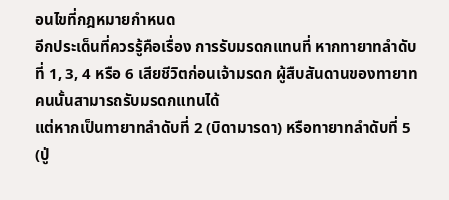อนไขที่กฎหมายกำหนด
อีกประเด็นที่ควรรู้คือเรื่อง การรับมรดกแทนที่ หากทายาทลำดับที่ 1, 3, 4 หรือ 6 เสียชีวิตก่อนเจ้ามรดก ผู้สืบสันดานของทายาทคนนั้นสามารถรับมรดกแทนได้
แต่หากเป็นทายาทลำดับที่ 2 (บิดามารดา) หรือทายาทลำดับที่ 5 (ปู่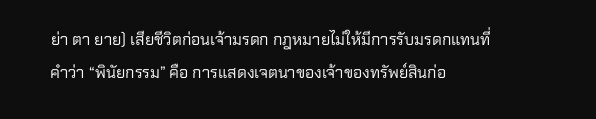ย่า ตา ยาย) เสียชีวิตก่อนเจ้ามรดก กฎหมายไม่ให้มีการรับมรดกแทนที่
คำว่า “พินัยกรรม” คือ การแสดงเจตนาของเจ้าของทรัพย์สินก่อ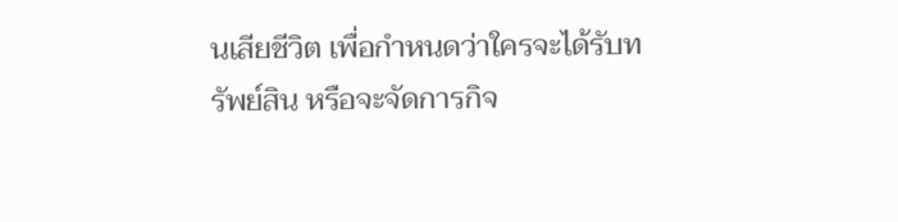นเสียชีวิต เพื่อกำหนดว่าใครจะได้รับทรัพย์สิน หรือจะจัดการกิจ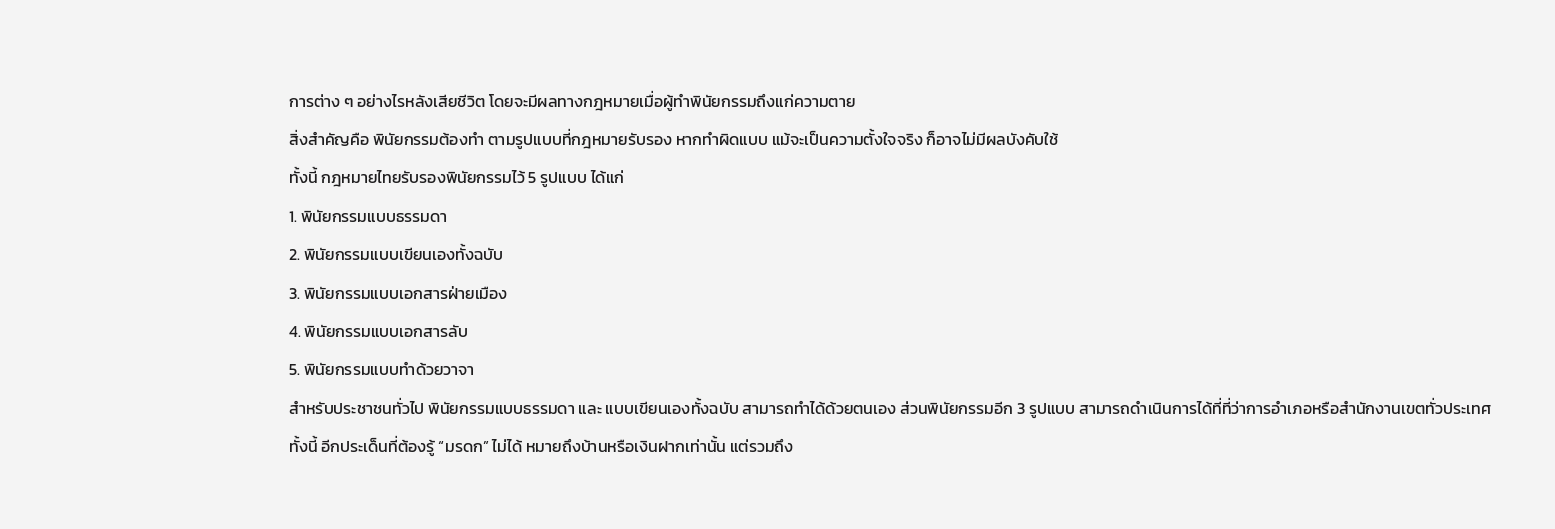การต่าง ๆ อย่างไรหลังเสียชีวิต โดยจะมีผลทางกฎหมายเมื่อผู้ทำพินัยกรรมถึงแก่ความตาย
สิ่งสำคัญคือ พินัยกรรมต้องทำ ตามรูปแบบที่กฎหมายรับรอง หากทำผิดแบบ แม้จะเป็นความตั้งใจจริง ก็อาจไม่มีผลบังคับใช้
ทั้งนี้ กฎหมายไทยรับรองพินัยกรรมไว้ 5 รูปแบบ ได้แก่
1. พินัยกรรมแบบธรรมดา
2. พินัยกรรมแบบเขียนเองทั้งฉบับ
3. พินัยกรรมแบบเอกสารฝ่ายเมือง
4. พินัยกรรมแบบเอกสารลับ
5. พินัยกรรมแบบทำด้วยวาจา
สำหรับประชาชนทั่วไป พินัยกรรมแบบธรรมดา และ แบบเขียนเองทั้งฉบับ สามารถทำได้ด้วยตนเอง ส่วนพินัยกรรมอีก 3 รูปแบบ สามารถดำเนินการได้ที่ที่ว่าการอำเภอหรือสำนักงานเขตทั่วประเทศ
ทั้งนี้ อีกประเด็นที่ต้องรู้ “มรดก” ไม่ได้ หมายถึงบ้านหรือเงินฝากเท่านั้น แต่รวมถึง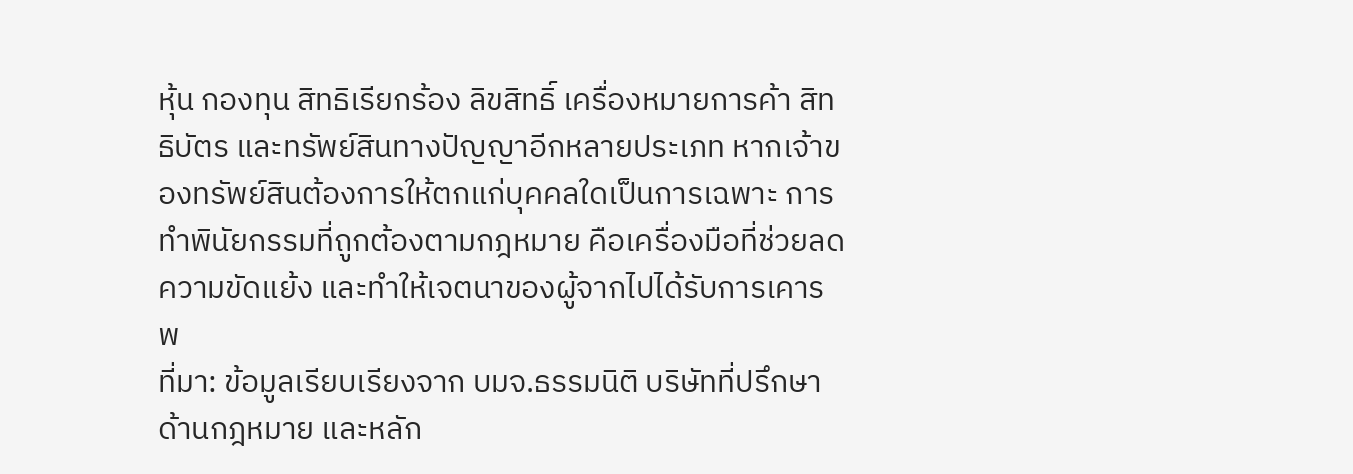หุ้น กองทุน สิทธิเรียกร้อง ลิขสิทธิ์ เครื่องหมายการค้า สิทธิบัตร และทรัพย์สินทางปัญญาอีกหลายประเภท หากเจ้าของทรัพย์สินต้องการให้ตกแก่บุคคลใดเป็นการเฉพาะ การทำพินัยกรรมที่ถูกต้องตามกฎหมาย คือเครื่องมือที่ช่วยลดความขัดแย้ง และทำให้เจตนาของผู้จากไปได้รับการเคารพ
ที่มา: ข้อมูลเรียบเรียงจาก บมจ.ธรรมนิติ บริษัทที่ปรึกษาด้านกฎหมาย และหลัก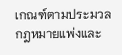เกณฑ์ตามประมวลกฎหมายแพ่งและ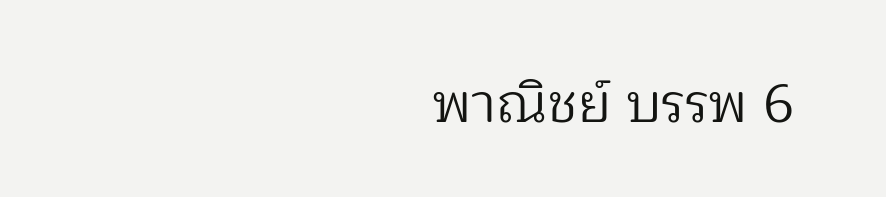พาณิชย์ บรรพ 6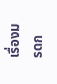เรื่องมรดก